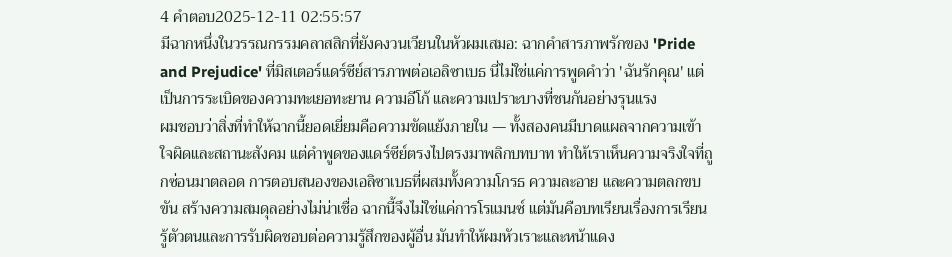4 คำตอบ2025-12-11 02:55:57
มีฉากหนึ่งในวรรณกรรมคลาสสิกที่ยังคงวนเวียนในหัวผมเสมอ: ฉากคำสารภาพรักของ 'Pride and Prejudice' ที่มิสเตอร์แดร์ซีย์สารภาพต่อเอลิซาเบธ นี่ไม่ใช่แค่การพูดคำว่า 'ฉันรักคุณ' แต่เป็นการระเบิดของความทะเยอทะยาน ความอีโก้ และความเปราะบางที่ชนกันอย่างรุนแรง
ผมชอบว่าสิ่งที่ทำให้ฉากนี้ยอดเยี่ยมคือความขัดแย้งภายใน — ทั้งสองคนมีบาดแผลจากความเข้าใจผิดและสถานะสังคม แต่คำพูดของแดร์ซีย์ตรงไปตรงมาพลิกบทบาท ทำให้เราเห็นความจริงใจที่ถูกซ่อนมาตลอด การตอบสนองของเอลิซาเบธที่ผสมทั้งความโกรธ ความละอาย และความตลกขบขัน สร้างความสมดุลอย่างไม่น่าเชื่อ ฉากนี้จึงไม่ใช่แค่การโรแมนซ์ แต่มันคือบทเรียนเรื่องการเรียนรู้ตัวตนและการรับผิดชอบต่อความรู้สึกของผู้อื่น มันทำให้ผมหัวเราะและหน้าแดง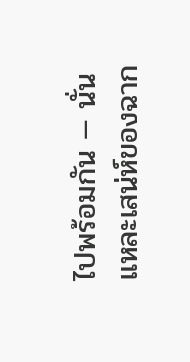ไปพร้อมกัน — นั่นแหละเสน่ห์ของฉาก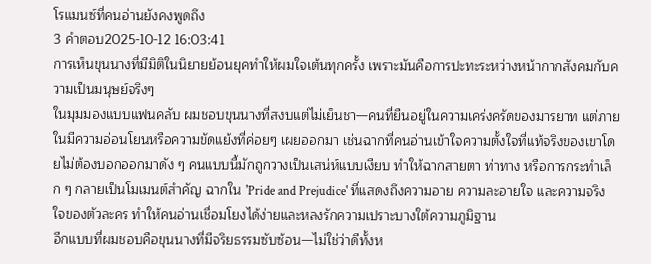โรแมนซ์ที่คนอ่านยังคงพูดถึง
3 คำตอบ2025-10-12 16:03:41
การเห็นขุนนางที่มีมิติในนิยายย้อนยุคทำให้ผมใจเต้นทุกครั้ง เพราะมันคือการปะทะระหว่างหน้ากากสังคมกับความเป็นมนุษย์จริงๆ
ในมุมมองแบบแฟนคลับ ผมชอบขุนนางที่สงบแต่ไม่เย็นชา—คนที่ยืนอยู่ในความเคร่งครัดของมารยาท แต่ภายในมีความอ่อนโยนหรือความขัดแย้งที่ค่อยๆ เผยออกมา เช่นฉากที่คนอ่านเข้าใจความตั้งใจที่แท้จริงของเขาโดยไม่ต้องบอกออกมาดัง ๆ คนแบบนี้มักถูกวางเป็นเสน่ห์แบบเงียบ ทำให้ฉากสายตา ท่าทาง หรือการกระทำเล็ก ๆ กลายเป็นโมเมนต์สำคัญ ฉากใน 'Pride and Prejudice' ที่แสดงถึงความอาย ความละอายใจ และความจริงใจของตัวละคร ทำให้คนอ่านเชื่อมโยงได้ง่ายและหลงรักความเปราะบางใต้ความภูมิฐาน
อีกแบบที่ผมชอบคือขุนนางที่มีจริยธรรมซับซ้อน—ไม่ใช่ว่าดีทั้งห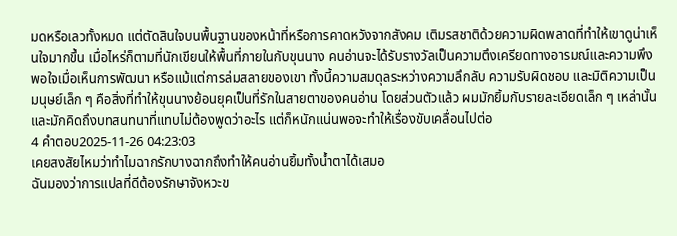มดหรือเลวทั้งหมด แต่ตัดสินใจบนพื้นฐานของหน้าที่หรือการคาดหวังจากสังคม เติมรสชาติด้วยความผิดพลาดที่ทำให้เขาดูน่าเห็นใจมากขึ้น เมื่อไหร่ก็ตามที่นักเขียนให้พื้นที่ภายในกับขุนนาง คนอ่านจะได้รับรางวัลเป็นความตึงเครียดทางอารมณ์และความพึงพอใจเมื่อเห็นการพัฒนา หรือแม้แต่การล่มสลายของเขา ทั้งนี้ความสมดุลระหว่างความลึกลับ ความรับผิดชอบ และมิติความเป็นมนุษย์เล็ก ๆ คือสิ่งที่ทำให้ขุนนางย้อนยุคเป็นที่รักในสายตาของคนอ่าน โดยส่วนตัวแล้ว ผมมักยิ้มกับรายละเอียดเล็ก ๆ เหล่านั้นและมักคิดถึงบทสนทนาที่แทบไม่ต้องพูดว่าอะไร แต่ก็หนักแน่นพอจะทำให้เรื่องขับเคลื่อนไปต่อ
4 คำตอบ2025-11-26 04:23:03
เคยสงสัยไหมว่าทำไมฉากรักบางฉากถึงทำให้คนอ่านยิ้มทั้งน้ำตาได้เสมอ
ฉันมองว่าการแปลที่ดีต้องรักษาจังหวะข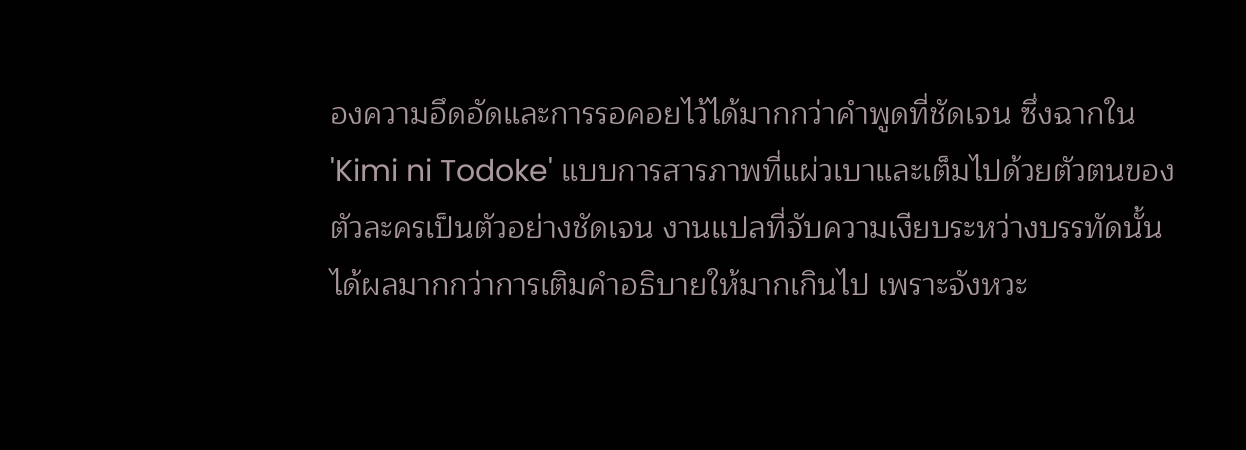องความอึดอัดและการรอคอยไว้ได้มากกว่าคำพูดที่ชัดเจน ซึ่งฉากใน 'Kimi ni Todoke' แบบการสารภาพที่แผ่วเบาและเต็มไปด้วยตัวตนของตัวละครเป็นตัวอย่างชัดเจน งานแปลที่จับความเงียบระหว่างบรรทัดนั้น ได้ผลมากกว่าการเติมคำอธิบายให้มากเกินไป เพราะจังหวะ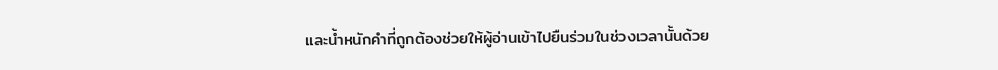และน้ำหนักคำที่ถูกต้องช่วยให้ผู้อ่านเข้าไปยืนร่วมในช่วงเวลานั้นด้วย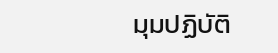มุมปฏิบัติ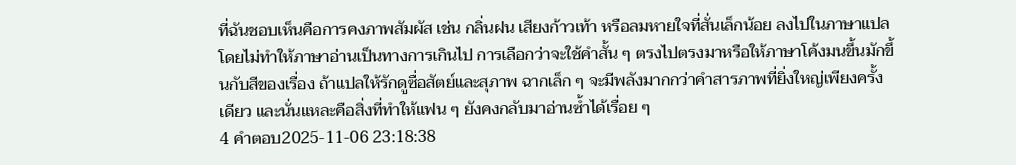ที่ฉันชอบเห็นคือการคงภาพสัมผัส เช่น กลิ่นฝน เสียงก้าวเท้า หรือลมหายใจที่สั่นเล็กน้อย ลงไปในภาษาแปลโดยไม่ทำให้ภาษาอ่านเป็นทางการเกินไป การเลือกว่าจะใช้คำสั้น ๆ ตรงไปตรงมาหรือให้ภาษาโค้งมนขึ้นมักขึ้นกับสีของเรื่อง ถ้าแปลให้รักดูซื่อสัตย์และสุภาพ ฉากเล็ก ๆ จะมีพลังมากกว่าคำสารภาพที่ยิ่งใหญ่เพียงครั้งเดียว และนั่นแหละคือสิ่งที่ทำให้แฟน ๆ ยังคงกลับมาอ่านซ้ำได้เรื่อย ๆ
4 คำตอบ2025-11-06 23:18:38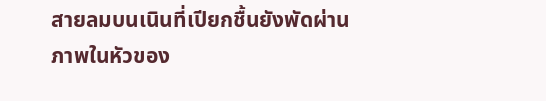สายลมบนเนินที่เปียกชื้นยังพัดผ่านภาพในหัวของ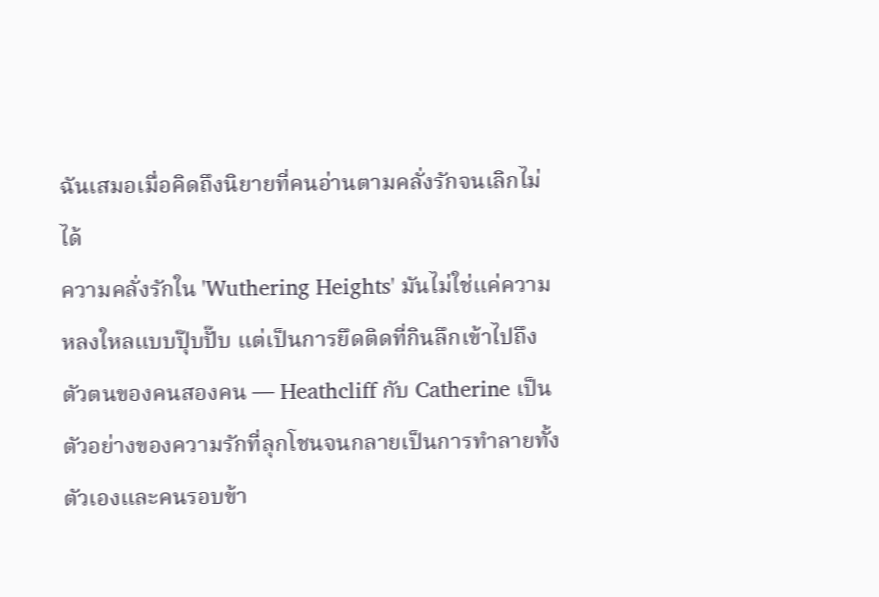ฉันเสมอเมื่อคิดถึงนิยายที่คนอ่านตามคลั่งรักจนเลิกไม่ได้
ความคลั่งรักใน 'Wuthering Heights' มันไม่ใช่แค่ความหลงใหลแบบปุ๊บปั๊บ แต่เป็นการยึดติดที่กินลึกเข้าไปถึงตัวตนของคนสองคน — Heathcliff กับ Catherine เป็นตัวอย่างของความรักที่ลุกโชนจนกลายเป็นการทำลายทั้งตัวเองและคนรอบข้า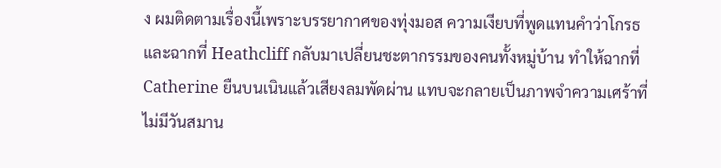ง ผมติดตามเรื่องนี้เพราะบรรยากาศของทุ่งมอส ความเงียบที่พูดแทนคำว่าโกรธ และฉากที่ Heathcliff กลับมาเปลี่ยนชะตากรรมของคนทั้งหมู่บ้าน ทำให้ฉากที่ Catherine ยืนบนเนินแล้วเสียงลมพัดผ่าน แทบจะกลายเป็นภาพจำความเศร้าที่ไม่มีวันสมาน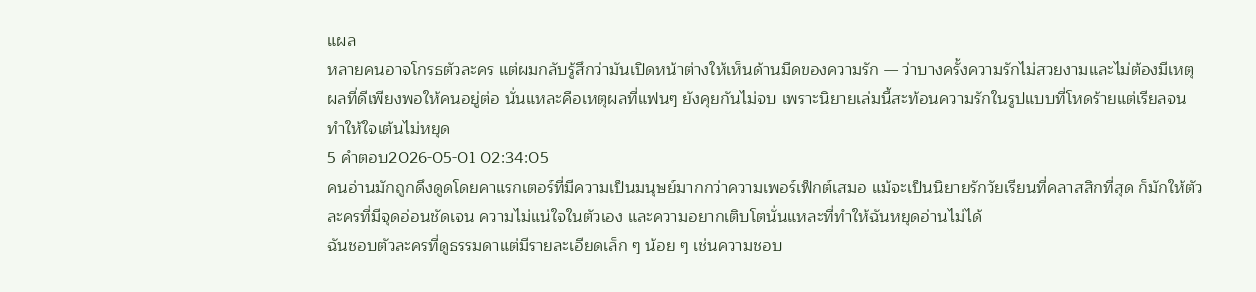แผล
หลายคนอาจโกรธตัวละคร แต่ผมกลับรู้สึกว่ามันเปิดหน้าต่างให้เห็นด้านมืดของความรัก — ว่าบางครั้งความรักไม่สวยงามและไม่ต้องมีเหตุผลที่ดีเพียงพอให้คนอยู่ต่อ นั่นแหละคือเหตุผลที่แฟนๆ ยังคุยกันไม่จบ เพราะนิยายเล่มนี้สะท้อนความรักในรูปแบบที่โหดร้ายแต่เรียลจนทำให้ใจเต้นไม่หยุด
5 คำตอบ2026-05-01 02:34:05
คนอ่านมักถูกดึงดูดโดยคาแรกเตอร์ที่มีความเป็นมนุษย์มากกว่าความเพอร์เฟ็กต์เสมอ แม้จะเป็นนิยายรักวัยเรียนที่คลาสสิกที่สุด ก็มักให้ตัวละครที่มีจุดอ่อนชัดเจน ความไม่แน่ใจในตัวเอง และความอยากเติบโตนั่นแหละที่ทำให้ฉันหยุดอ่านไม่ได้
ฉันชอบตัวละครที่ดูธรรมดาแต่มีรายละเอียดเล็ก ๆ น้อย ๆ เช่นความชอบ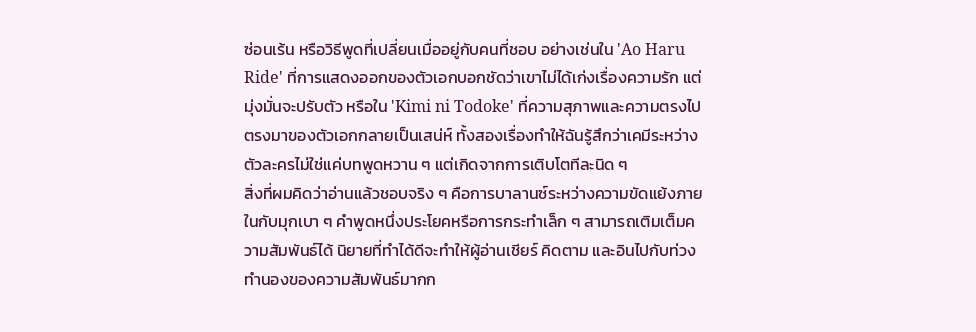ซ่อนเร้น หรือวิธีพูดที่เปลี่ยนเมื่ออยู่กับคนที่ชอบ อย่างเช่นใน 'Ao Haru Ride' ที่การแสดงออกของตัวเอกบอกชัดว่าเขาไม่ได้เก่งเรื่องความรัก แต่มุ่งมั่นจะปรับตัว หรือใน 'Kimi ni Todoke' ที่ความสุภาพและความตรงไปตรงมาของตัวเอกกลายเป็นเสน่ห์ ทั้งสองเรื่องทำให้ฉันรู้สึกว่าเคมีระหว่างตัวละครไม่ใช่แค่บทพูดหวาน ๆ แต่เกิดจากการเติบโตทีละนิด ๆ
สิ่งที่ผมคิดว่าอ่านแล้วชอบจริง ๆ คือการบาลานซ์ระหว่างความขัดแย้งภายในกับมุกเบา ๆ คำพูดหนึ่งประโยคหรือการกระทำเล็ก ๆ สามารถเติมเต็มความสัมพันธ์ได้ นิยายที่ทำได้ดีจะทำให้ผู้อ่านเชียร์ คิดตาม และอินไปกับท่วงทำนองของความสัมพันธ์มากก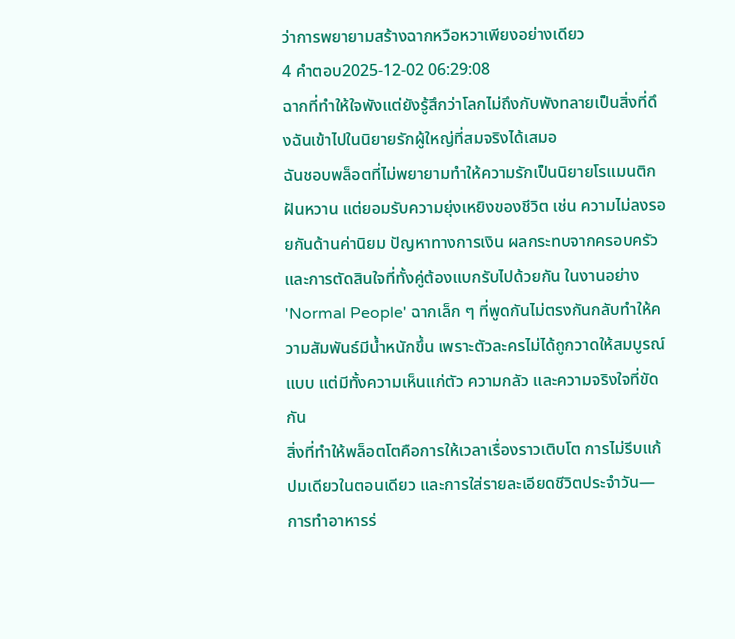ว่าการพยายามสร้างฉากหวือหวาเพียงอย่างเดียว
4 คำตอบ2025-12-02 06:29:08
ฉากที่ทำให้ใจพังแต่ยังรู้สึกว่าโลกไม่ถึงกับพังทลายเป็นสิ่งที่ดึงฉันเข้าไปในนิยายรักผู้ใหญ่ที่สมจริงได้เสมอ
ฉันชอบพล็อตที่ไม่พยายามทำให้ความรักเป็นนิยายโรแมนติกฝันหวาน แต่ยอมรับความยุ่งเหยิงของชีวิต เช่น ความไม่ลงรอยกันด้านค่านิยม ปัญหาทางการเงิน ผลกระทบจากครอบครัว และการตัดสินใจที่ทั้งคู่ต้องแบกรับไปด้วยกัน ในงานอย่าง 'Normal People' ฉากเล็ก ๆ ที่พูดกันไม่ตรงกันกลับทำให้ความสัมพันธ์มีน้ำหนักขึ้น เพราะตัวละครไม่ได้ถูกวาดให้สมบูรณ์แบบ แต่มีทั้งความเห็นแก่ตัว ความกลัว และความจริงใจที่ขัดกัน
สิ่งที่ทำให้พล็อตโตคือการให้เวลาเรื่องราวเติบโต การไม่รีบแก้ปมเดียวในตอนเดียว และการใส่รายละเอียดชีวิตประจำวัน—การทำอาหารร่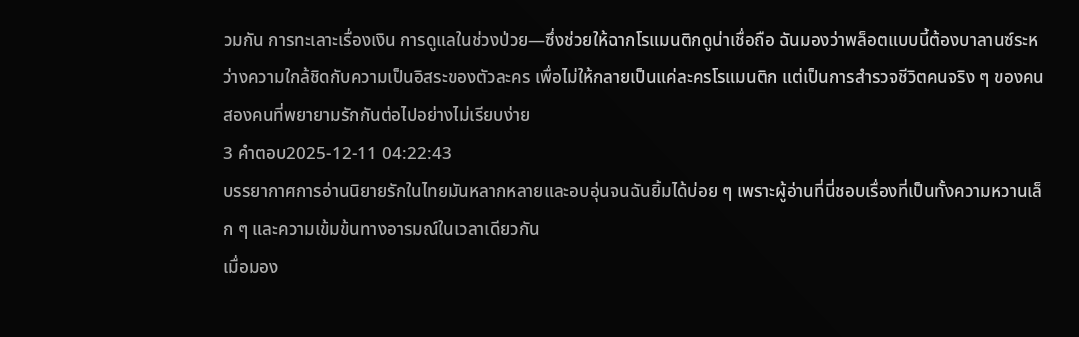วมกัน การทะเลาะเรื่องเงิน การดูแลในช่วงป่วย—ซึ่งช่วยให้ฉากโรแมนติกดูน่าเชื่อถือ ฉันมองว่าพล็อตแบบนี้ต้องบาลานซ์ระหว่างความใกล้ชิดกับความเป็นอิสระของตัวละคร เพื่อไม่ให้กลายเป็นแค่ละครโรแมนติก แต่เป็นการสำรวจชีวิตคนจริง ๆ ของคนสองคนที่พยายามรักกันต่อไปอย่างไม่เรียบง่าย
3 คำตอบ2025-12-11 04:22:43
บรรยากาศการอ่านนิยายรักในไทยมันหลากหลายและอบอุ่นจนฉันยิ้มได้บ่อย ๆ เพราะผู้อ่านที่นี่ชอบเรื่องที่เป็นทั้งความหวานเล็ก ๆ และความเข้มข้นทางอารมณ์ในเวลาเดียวกัน
เมื่อมอง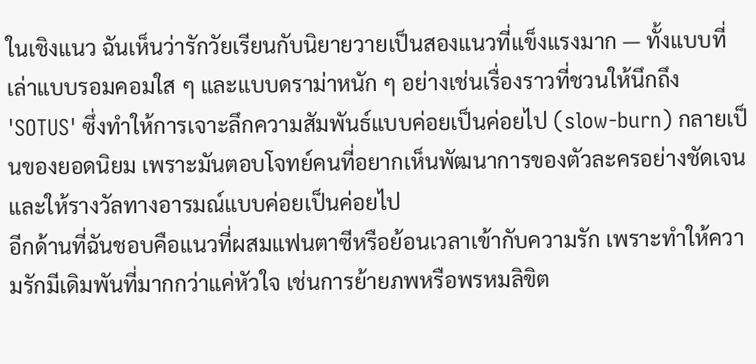ในเชิงแนว ฉันเห็นว่ารักวัยเรียนกับนิยายวายเป็นสองแนวที่แข็งแรงมาก — ทั้งแบบที่เล่าแบบรอมคอมใส ๆ และแบบดราม่าหนัก ๆ อย่างเช่นเรื่องราวที่ชวนให้นึกถึง 'SOTUS' ซึ่งทำให้การเจาะลึกความสัมพันธ์แบบค่อยเป็นค่อยไป (slow-burn) กลายเป็นของยอดนิยม เพราะมันตอบโจทย์คนที่อยากเห็นพัฒนาการของตัวละครอย่างชัดเจนและให้รางวัลทางอารมณ์แบบค่อยเป็นค่อยไป
อีกด้านที่ฉันชอบคือแนวที่ผสมแฟนตาซีหรือย้อนเวลาเข้ากับความรัก เพราะทำให้ความรักมีเดิมพันที่มากกว่าแค่หัวใจ เช่นการย้ายภพหรือพรหมลิขิต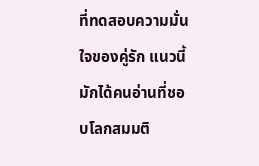ที่ทดสอบความมั่นใจของคู่รัก แนวนี้มักได้คนอ่านที่ชอบโลกสมมติ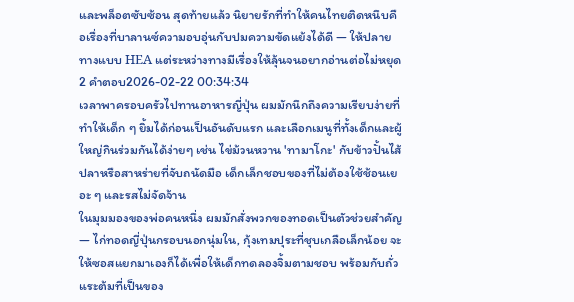และพล็อตซับซ้อน สุดท้ายแล้ว นิยายรักที่ทำให้คนไทยติดหนึบคือเรื่องที่บาลานซ์ความอบอุ่นกับปมความขัดแย้งได้ดี — ให้ปลายทางแบบ HEA แต่ระหว่างทางมีเรื่องให้ลุ้นจนอยากอ่านต่อไม่หยุด
2 คำตอบ2026-02-22 00:34:34
เวลาพาครอบครัวไปทานอาหารญี่ปุ่น ผมมักนึกถึงความเรียบง่ายที่ทำให้เด็ก ๆ ยิ้มได้ก่อนเป็นอันดับแรก และเลือกเมนูที่ทั้งเด็กและผู้ใหญ่กินร่วมกันได้ง่ายๆ เช่น ไข่ม้วนหวาน 'ทามาโกะ' กับข้าวปั้นไส้ปลาหรือสาหร่ายที่จับถนัดมือ เด็กเล็กชอบของที่ไม่ต้องใช้ช้อนเยอะ ๆ และรสไม่จัดจ้าน
ในมุมมองของพ่อคนหนึ่ง ผมมักสั่งพวกของทอดเป็นตัวช่วยสำคัญ — ไก่ทอดญี่ปุ่นกรอบนอกนุ่มใน, กุ้งเทมปุระที่ชุบเกลือเล็กน้อย จะให้ซอสแยกมาเองก็ได้เพื่อให้เด็กทดลองจิ้มตามชอบ พร้อมกับถั่วแระต้มที่เป็นของ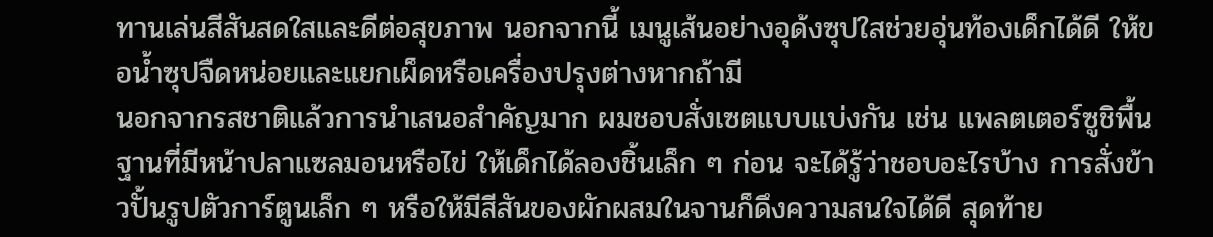ทานเล่นสีสันสดใสและดีต่อสุขภาพ นอกจากนี้ เมนูเส้นอย่างอุด้งซุปใสช่วยอุ่นท้องเด็กได้ดี ให้ขอน้ำซุปจืดหน่อยและแยกเผ็ดหรือเครื่องปรุงต่างหากถ้ามี
นอกจากรสชาติแล้วการนำเสนอสำคัญมาก ผมชอบสั่งเซตแบบแบ่งกัน เช่น แพลตเตอร์ซูชิพื้นฐานที่มีหน้าปลาแซลมอนหรือไข่ ให้เด็กได้ลองชิ้นเล็ก ๆ ก่อน จะได้รู้ว่าชอบอะไรบ้าง การสั่งข้าวปั้นรูปตัวการ์ตูนเล็ก ๆ หรือให้มีสีสันของผักผสมในจานก็ดึงความสนใจได้ดี สุดท้าย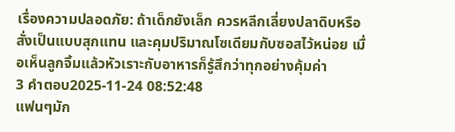เรื่องความปลอดภัย: ถ้าเด็กยังเล็ก ควรหลีกเลี่ยงปลาดิบหรือสั่งเป็นแบบสุกแทน และคุมปริมาณโซเดียมกับซอสไว้หน่อย เมื่อเห็นลูกจิ้มแล้วหัวเราะกับอาหารก็รู้สึกว่าทุกอย่างคุ้มค่า
3 คำตอบ2025-11-24 08:52:48
แฟนๆมัก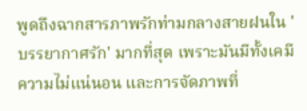พูดถึงฉากสารภาพรักท่ามกลางสายฝนใน 'บรรยากาศรัก' มากที่สุด เพราะมันมีทั้งเคมี ความไม่แน่นอน และการจัดภาพที่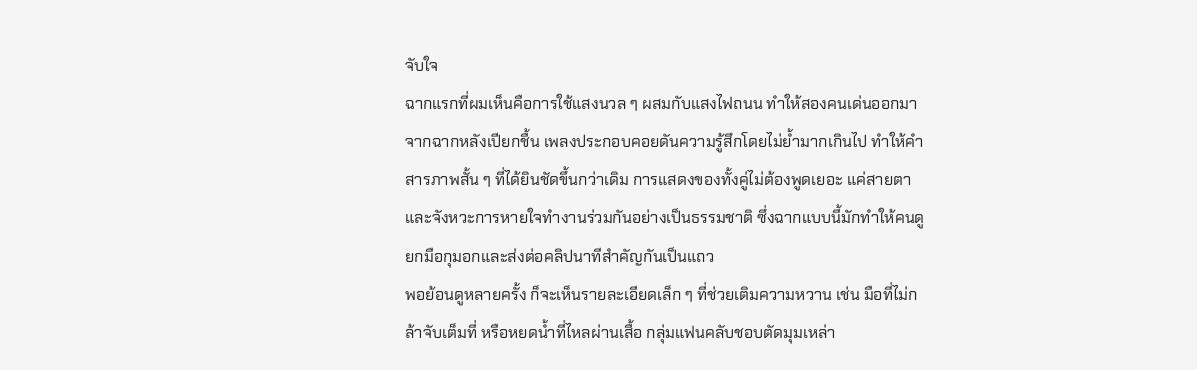จับใจ
ฉากแรกที่ผมเห็นคือการใช้แสงนวล ๆ ผสมกับแสงไฟถนน ทำให้สองคนเด่นออกมาจากฉากหลังเปียกชื้น เพลงประกอบคอยดันความรู้สึกโดยไม่ย้ำมากเกินไป ทำให้คำสารภาพสั้น ๆ ที่ได้ยินชัดขึ้นกว่าเดิม การแสดงของทั้งคู่ไม่ต้องพูดเยอะ แค่สายตาและจังหวะการหายใจทำงานร่วมกันอย่างเป็นธรรมชาติ ซึ่งฉากแบบนี้มักทำให้คนดูยกมือกุมอกและส่งต่อคลิปนาทีสำคัญกันเป็นแถว
พอย้อนดูหลายครั้ง ก็จะเห็นรายละเอียดเล็ก ๆ ที่ช่วยเติมความหวาน เช่น มือที่ไม่กล้าจับเต็มที่ หรือหยดน้ำที่ไหลผ่านเสื้อ กลุ่มแฟนคลับชอบตัดมุมเหล่า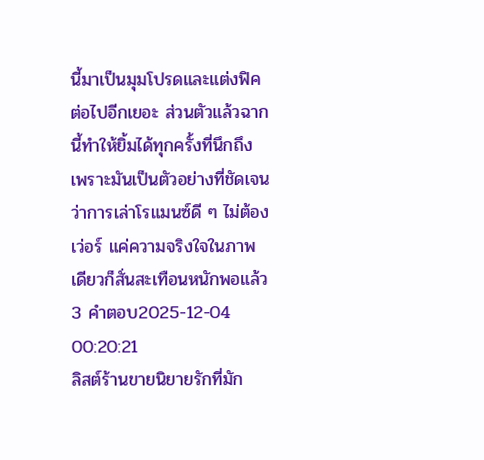นี้มาเป็นมุมโปรดและแต่งฟิคต่อไปอีกเยอะ ส่วนตัวแล้วฉากนี้ทำให้ยิ้มได้ทุกครั้งที่นึกถึง เพราะมันเป็นตัวอย่างที่ชัดเจนว่าการเล่าโรแมนซ์ดี ๆ ไม่ต้องเว่อร์ แค่ความจริงใจในภาพเดียวก็สั่นสะเทือนหนักพอแล้ว
3 คำตอบ2025-12-04 00:20:21
ลิสต์ร้านขายนิยายรักที่มัก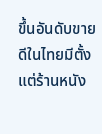ขึ้นอันดับขายดีในไทยมีตั้งแต่ร้านหนัง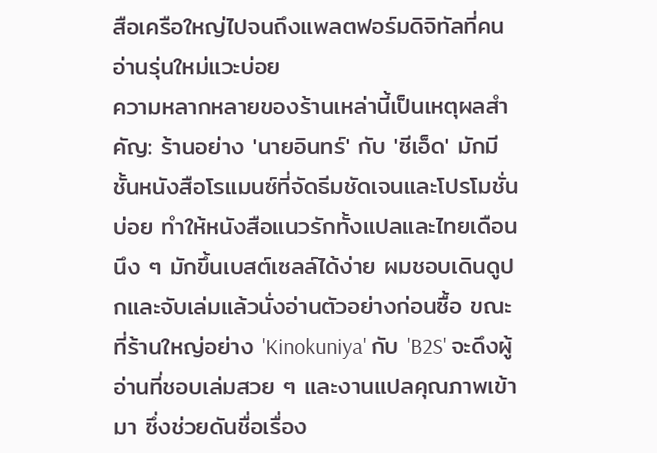สือเครือใหญ่ไปจนถึงแพลตฟอร์มดิจิทัลที่คนอ่านรุ่นใหม่แวะบ่อย
ความหลากหลายของร้านเหล่านี้เป็นเหตุผลสำคัญ: ร้านอย่าง 'นายอินทร์' กับ 'ซีเอ็ด' มักมีชั้นหนังสือโรแมนซ์ที่จัดธีมชัดเจนและโปรโมชั่นบ่อย ทำให้หนังสือแนวรักทั้งแปลและไทยเดือนนึง ๆ มักขึ้นเบสต์เซลล์ได้ง่าย ผมชอบเดินดูปกและจับเล่มแล้วนั่งอ่านตัวอย่างก่อนซื้อ ขณะที่ร้านใหญ่อย่าง 'Kinokuniya' กับ 'B2S' จะดึงผู้อ่านที่ชอบเล่มสวย ๆ และงานแปลคุณภาพเข้ามา ซึ่งช่วยดันชื่อเรื่อง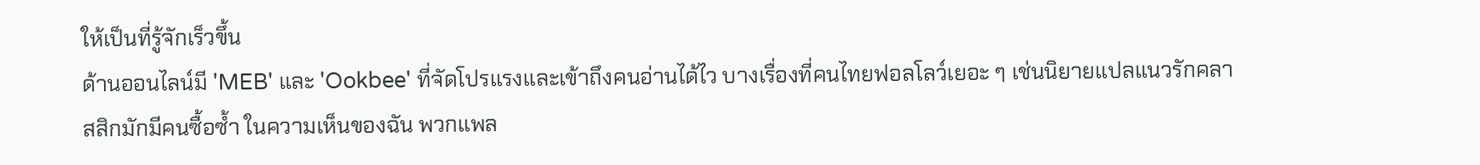ให้เป็นที่รู้จักเร็วขึ้น
ด้านออนไลน์มี 'MEB' และ 'Ookbee' ที่จัดโปรแรงและเข้าถึงคนอ่านได้ไว บางเรื่องที่คนไทยฟอลโลว์เยอะ ๆ เช่นนิยายแปลแนวรักคลาสสิกมักมีคนซื้อซ้ำ ในความเห็นของฉัน พวกแพล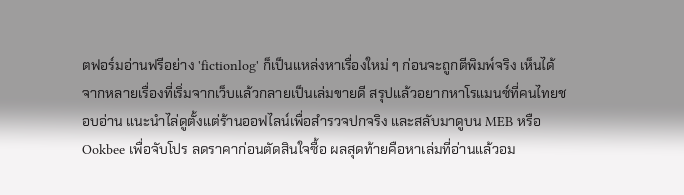ตฟอร์มอ่านฟรีอย่าง 'fictionlog' ก็เป็นแหล่งหาเรื่องใหม่ ๆ ก่อนจะถูกตีพิมพ์จริง เห็นได้จากหลายเรื่องที่เริ่มจากเว็บแล้วกลายเป็นเล่มขายดี สรุปแล้วอยากหาโรแมนซ์ที่คนไทยชอบอ่าน แนะนำไล่ดูตั้งแต่ร้านออฟไลน์เพื่อสำรวจปกจริง และสลับมาดูบน MEB หรือ Ookbee เพื่อจับโปร ลดราคาก่อนตัดสินใจซื้อ ผลสุดท้ายคือหาเล่มที่อ่านแล้วอม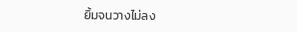ยิ้มจนวางไม่ลง